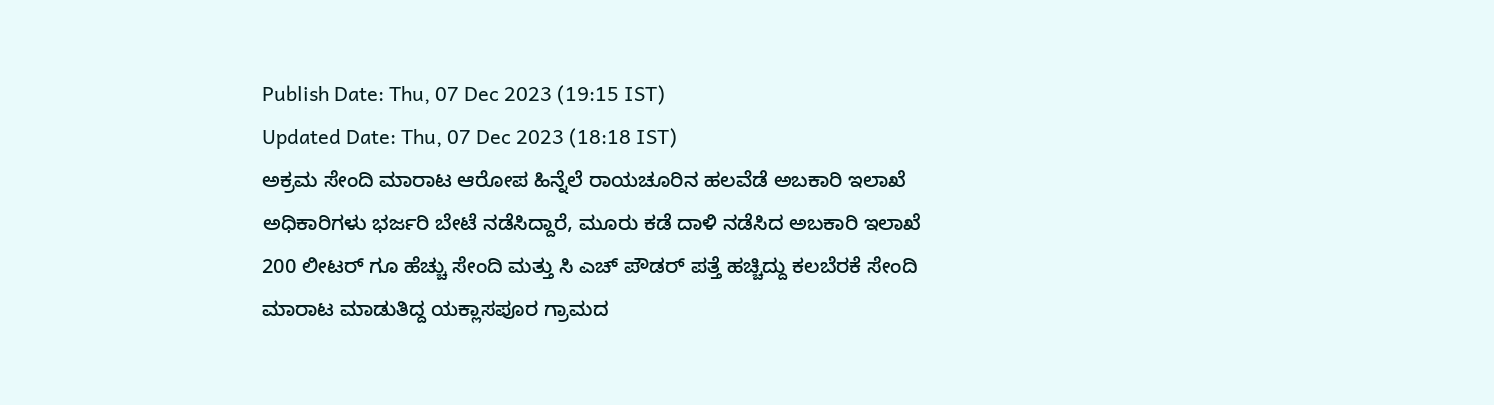Publish Date: Thu, 07 Dec 2023 (19:15 IST)
Updated Date: Thu, 07 Dec 2023 (18:18 IST)
ಅಕ್ರಮ ಸೇಂದಿ ಮಾರಾಟ ಆರೋಪ ಹಿನ್ನೆಲೆ ರಾಯಚೂರಿನ ಹಲವೆಡೆ ಅಬಕಾರಿ ಇಲಾಖೆ ಅಧಿಕಾರಿಗಳು ಭರ್ಜರಿ ಬೇಟೆ ನಡೆಸಿದ್ದಾರೆ, ಮೂರು ಕಡೆ ದಾಳಿ ನಡೆಸಿದ ಅಬಕಾರಿ ಇಲಾಖೆ 200 ಲೀಟರ್ ಗೂ ಹೆಚ್ಚು ಸೇಂದಿ ಮತ್ತು ಸಿ ಎಚ್ ಪೌಡರ್ ಪತ್ತೆ ಹಚ್ಚಿದ್ದು ಕಲಬೆರಕೆ ಸೇಂದಿ ಮಾರಾಟ ಮಾಡುತಿದ್ದ ಯಕ್ಲಾಸಪೂರ ಗ್ರಾಮದ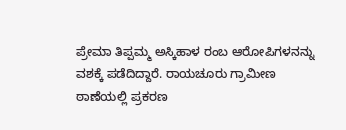ಪ್ರೇಮಾ ತಿಪ್ಪಮ್ಮ ಅಸ್ಕಿಹಾಳ ರಂಬ ಆರೋಪಿಗಳನನ್ನು ವಶಕ್ಕೆ ಪಡೆದಿದ್ದಾರೆ. ರಾಯಚೂರು ಗ್ರಾಮೀಣ ಠಾಣೆಯಲ್ಲಿ ಪ್ರಕರಣ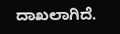ದಾಖಲಾಗಿದೆ.